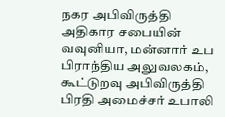நகர அபிவிருத்தி அதிகார சபையின் வவுனியா, மன்னார் உப பிராந்திய அலுவலகம், கூட்டுறவு அபிவிருத்தி பிரதி அமைச்சர் உபாலி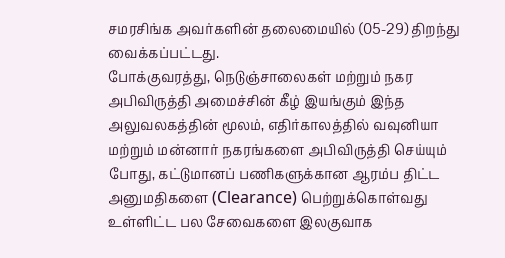சமரசிங்க அவர்களின் தலைமையில் (05-29) திறந்து வைக்கப்பட்டது.
போக்குவரத்து, நெடுஞ்சாலைகள் மற்றும் நகர அபிவிருத்தி அமைச்சின் கீழ் இயங்கும் இந்த அலுவலகத்தின் மூலம், எதிர்காலத்தில் வவுனியா மற்றும் மன்னார் நகரங்களை அபிவிருத்தி செய்யும் போது, கட்டுமானப் பணிகளுக்கான ஆரம்ப திட்ட அனுமதிகளை (Clearance) பெற்றுக்கொள்வது உள்ளிட்ட பல சேவைகளை இலகுவாக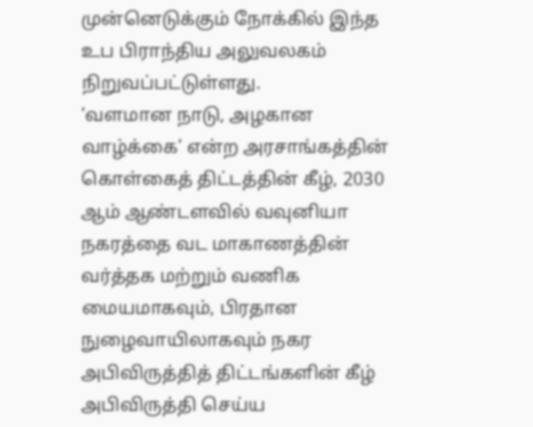முன்னெடுக்கும் நோக்கில் இந்த உப பிராந்திய அலுவலகம் நிறுவப்பட்டுள்ளது.
‘வளமான நாடு, அழகான வாழ்க்கை’ என்ற அரசாங்கத்தின் கொள்கைத் திட்டத்தின் கீழ், 2030 ஆம் ஆண்டளவில் வவுனியா நகரத்தை வட மாகாணத்தின் வர்த்தக மற்றும் வணிக மையமாகவும், பிரதான நுழைவாயிலாகவும் நகர அபிவிருத்தித் திட்டங்களின் கீழ் அபிவிருத்தி செய்ய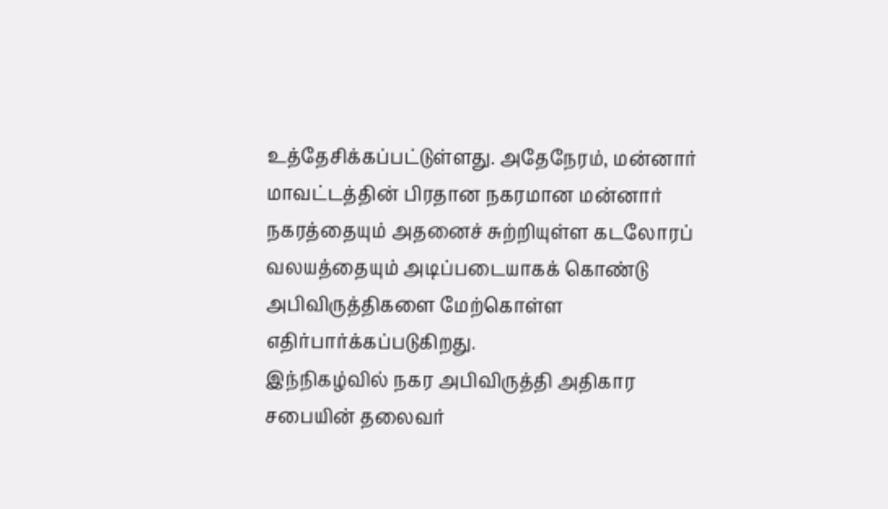உத்தேசிக்கப்பட்டுள்ளது. அதேநேரம், மன்னார் மாவட்டத்தின் பிரதான நகரமான மன்னார் நகரத்தையும் அதனைச் சுற்றியுள்ள கடலோரப் வலயத்தையும் அடிப்படையாகக் கொண்டு அபிவிருத்திகளை மேற்கொள்ள எதிர்பார்க்கப்படுகிறது.
இந்நிகழ்வில் நகர அபிவிருத்தி அதிகார சபையின் தலைவர்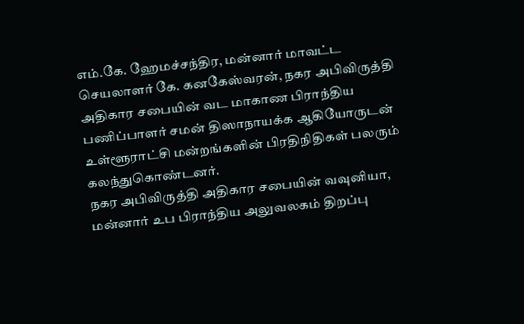எம்.கே. ஹேமச்சந்திர, மன்னார் மாவட்ட செயலாளர் கே. கனகேஸ்வரன், நகர அபிவிருத்தி அதிகார சபையின் வட மாகாண பிராந்திய பணிப்பாளர் சமன் திஸாநாயக்க ஆகியோருடன் உள்ளூராட்சி மன்றங்களின் பிரதிநிதிகள் பலரும் கலந்துகொண்டனர்.
நகர அபிவிருத்தி அதிகார சபையின் வவுனியா, மன்னார் உப பிராந்திய அலுவலகம் திறப்பு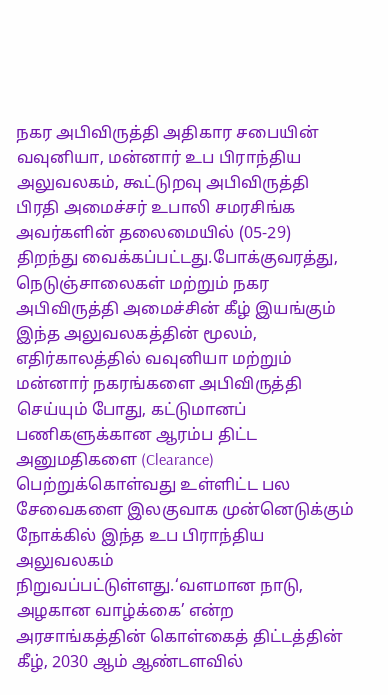நகர அபிவிருத்தி அதிகார சபையின் வவுனியா, மன்னார் உப பிராந்திய அலுவலகம், கூட்டுறவு அபிவிருத்தி பிரதி அமைச்சர் உபாலி சமரசிங்க அவர்களின் தலைமையில் (05-29) திறந்து வைக்கப்பட்டது.போக்குவரத்து, நெடுஞ்சாலைகள் மற்றும் நகர அபிவிருத்தி அமைச்சின் கீழ் இயங்கும் இந்த அலுவலகத்தின் மூலம், எதிர்காலத்தில் வவுனியா மற்றும் மன்னார் நகரங்களை அபிவிருத்தி செய்யும் போது, கட்டுமானப் பணிகளுக்கான ஆரம்ப திட்ட அனுமதிகளை (Clearance) பெற்றுக்கொள்வது உள்ளிட்ட பல சேவைகளை இலகுவாக முன்னெடுக்கும் நோக்கில் இந்த உப பிராந்திய அலுவலகம் நிறுவப்பட்டுள்ளது.‘வளமான நாடு, அழகான வாழ்க்கை’ என்ற அரசாங்கத்தின் கொள்கைத் திட்டத்தின் கீழ், 2030 ஆம் ஆண்டளவில்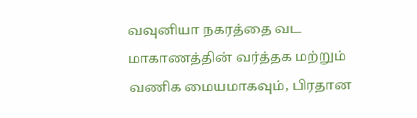வவுனியா நகரத்தை வட மாகாணத்தின் வர்த்தக மற்றும் வணிக மையமாகவும், பிரதான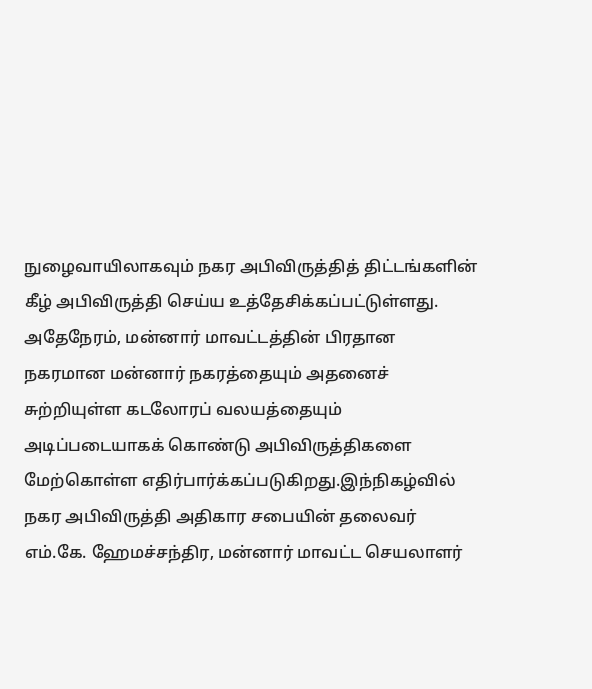நுழைவாயிலாகவும் நகர அபிவிருத்தித் திட்டங்களின் கீழ் அபிவிருத்தி செய்ய உத்தேசிக்கப்பட்டுள்ளது. அதேநேரம், மன்னார் மாவட்டத்தின் பிரதான நகரமான மன்னார் நகரத்தையும் அதனைச் சுற்றியுள்ள கடலோரப் வலயத்தையும் அடிப்படையாகக் கொண்டு அபிவிருத்திகளை மேற்கொள்ள எதிர்பார்க்கப்படுகிறது.இந்நிகழ்வில் நகர அபிவிருத்தி அதிகார சபையின் தலைவர் எம்.கே. ஹேமச்சந்திர, மன்னார் மாவட்ட செயலாளர்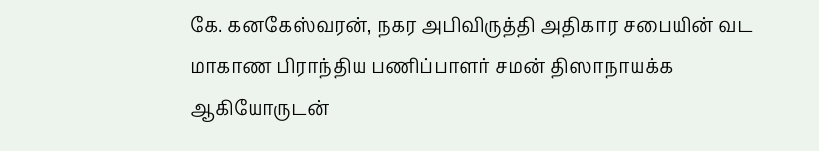கே. கனகேஸ்வரன், நகர அபிவிருத்தி அதிகார சபையின் வட மாகாண பிராந்திய பணிப்பாளர் சமன் திஸாநாயக்க ஆகியோருடன்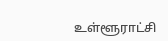உள்ளூராட்சி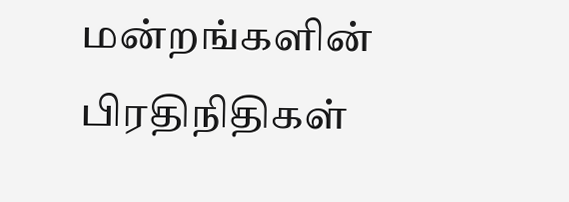மன்றங்களின் பிரதிநிதிகள்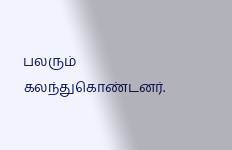பலரும் கலந்துகொண்டனர்.